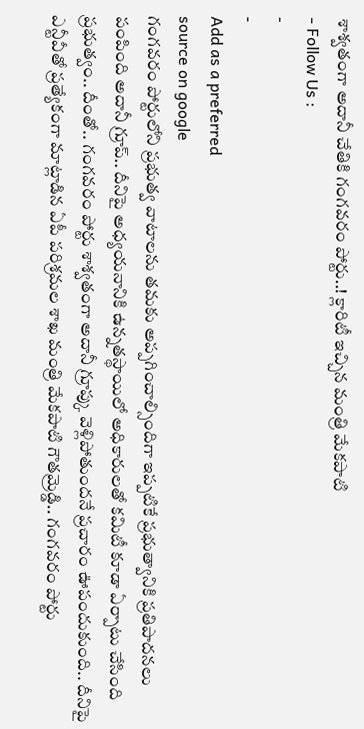శాశ్వతంగా అదానీ చేతికి గంగవరం పోర్టు..! క్లారిటీ ఇచ్చిన మంత్రి మేకపాటి
- Follow Us :
-
-
Add as a preferred
source on google
గంగవరం పోర్టులోని ప్రభుత్వ వాటాలను తమకు అప్పగించాల్సిందిగా ఇప్పటికే ప్రభుత్వానికి ప్రతిపాదనలు పంపింది అదానీ గ్రూప్.. దీనిపై అధ్యయనానికి ఉన్నతస్థాయిలో అధికారులతో కమిటీ కూడా ఏర్పాటు చేసింది ప్రభుత్వం.. దీంతో.. గంగవరం పోర్టు శాశ్వతంగా అదానీ గ్రూప్కు వెళ్లిపోతుందనే ప్రచారం ఊపందుకుంది.. దీనిపై ఎన్టీవీతో ప్రత్యేకంగా మాట్లాడిన ఏపీ పరిశ్రమల శాఖ మంత్రి మేకపాటి గౌతమ్రెడ్డి.. గంగవరం పోర్టు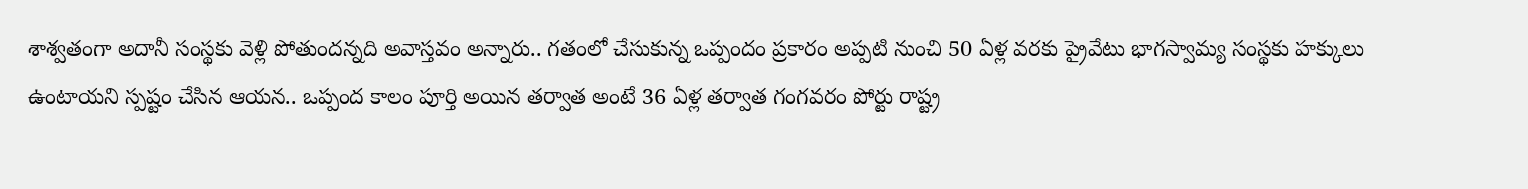శాశ్వతంగా అదానీ సంస్థకు వెళ్లి పోతుందన్నది అవాస్తవం అన్నారు.. గతంలో చేసుకున్న ఒప్పందం ప్రకారం అప్పటి నుంచి 50 ఏళ్ల వరకు ప్రైవేటు భాగస్వామ్య సంస్థకు హక్కులు ఉంటాయని స్పష్టం చేసిన ఆయన.. ఒప్పంద కాలం పూర్తి అయిన తర్వాత అంటే 36 ఏళ్ల తర్వాత గంగవరం పోర్టు రాష్ట్ర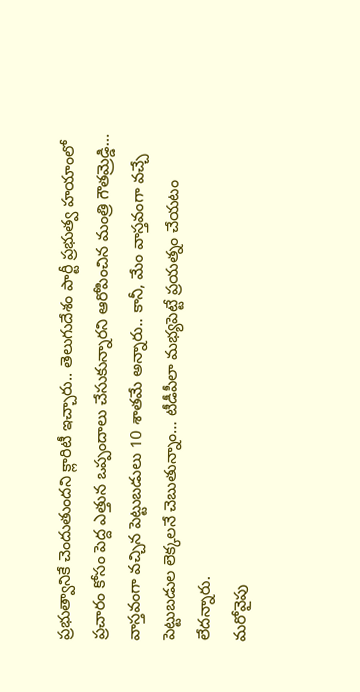ప్రభుత్వానికే చెందుతుందని క్లారిటీ ఇచ్చారు.. తెలుగుదేశం పార్టీ ప్రభుత్వ హయాంలో ప్రచారం కోసం పెద్ద ఎత్తున ఒప్పందాలు చేసుకున్నారని ఆరోపించిన మంత్రి గౌతమ్రెడ్డి… వాస్తవంగా వచ్చిన పెట్టుబడులు 10 శాతమే అన్నారు.. కానీ, మేం వాస్తవంగా వచ్చే పెట్టుబడుల లెక్కలనే చెబుతున్నాం… టీడీపీలా మభ్యపెట్టే ప్రయత్నం చేయటం లేదన్నారు.
మరోవైపు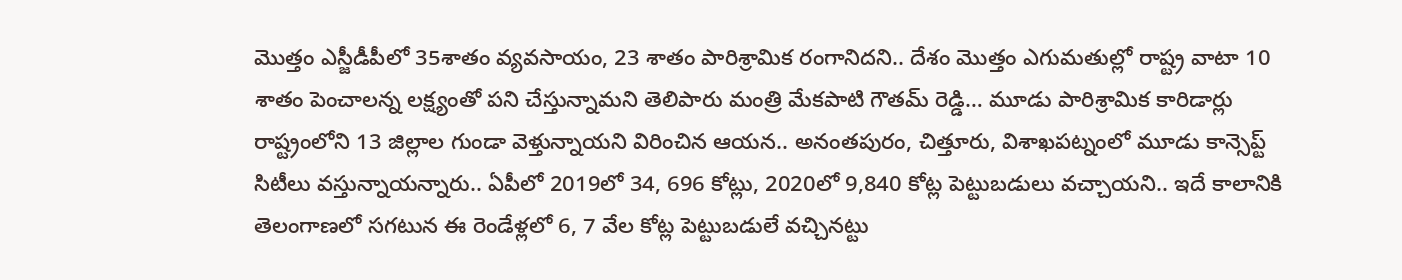మొత్తం ఎస్జీడీపీలో 35శాతం వ్యవసాయం, 23 శాతం పారిశ్రామిక రంగానిదని.. దేశం మొత్తం ఎగుమతుల్లో రాష్ట్ర వాటా 10 శాతం పెంచాలన్న లక్ష్యంతో పని చేస్తున్నామని తెలిపారు మంత్రి మేకపాటి గౌతమ్ రెడ్డి… మూడు పారిశ్రామిక కారిడార్లు రాష్ట్రంలోని 13 జిల్లాల గుండా వెళ్తున్నాయని విరించిన ఆయన.. అనంతపురం, చిత్తూరు, విశాఖపట్నంలో మూడు కాన్సెప్ట్ సిటీలు వస్తున్నాయన్నారు.. ఏపీలో 2019లో 34, 696 కోట్లు, 2020లో 9,840 కోట్ల పెట్టుబడులు వచ్చాయని.. ఇదే కాలానికి తెలంగాణలో సగటున ఈ రెండేళ్లలో 6, 7 వేల కోట్ల పెట్టుబడులే వచ్చినట్టు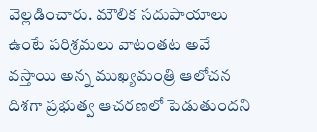వెల్లడించారు. మౌలిక సదుపాయాలు ఉంటే పరిశ్రమలు వాటంతట అవే వస్తాయి అన్న ముఖ్యమంత్రి ఆలోచన దిశగా ప్రభుత్వ ఆచరణలో పెడుతుందని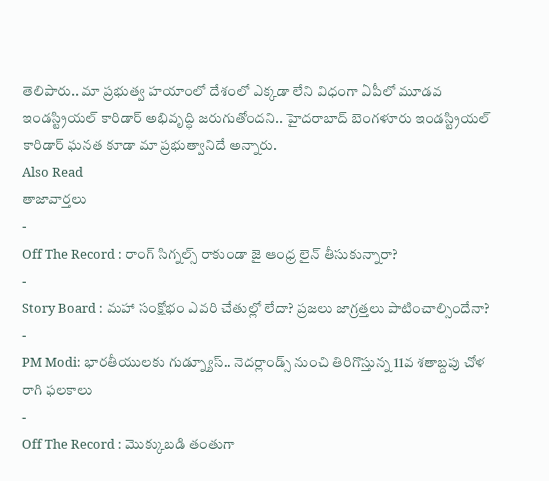తెలిపారు.. మా ప్రభుత్వ హయాంలో దేశంలో ఎక్కడా లేని విధంగా ఏపీలో మూడవ ఇండస్ట్రియల్ కారిడార్ అభివృద్ధి జరుగుతోందని.. హైదరాబాద్ బెంగళూరు ఇండస్ట్రియల్ కారిడార్ ఘనత కూడా మా ప్రభుత్వానిదే అన్నారు.
Also Read
తాజావార్తలు
-
Off The Record : రాంగ్ సిగ్నల్స్ రాకుండా జై ఆంధ్ర లైన్ తీసుకున్నారా?
-
Story Board : మహా సంక్షోభం ఎవరి చేతుల్లో లేదా? ప్రజలు జాగ్రత్తలు పాటించాల్సిందేనా?
-
PM Modi: భారతీయులకు గుడ్న్యూస్.. నెదర్లాండ్స్ నుంచి తిరిగొస్తున్న 11వ శతాబ్దపు చోళ రాగి ఫలకాలు
-
Off The Record : మొక్కుబడి తంతుగా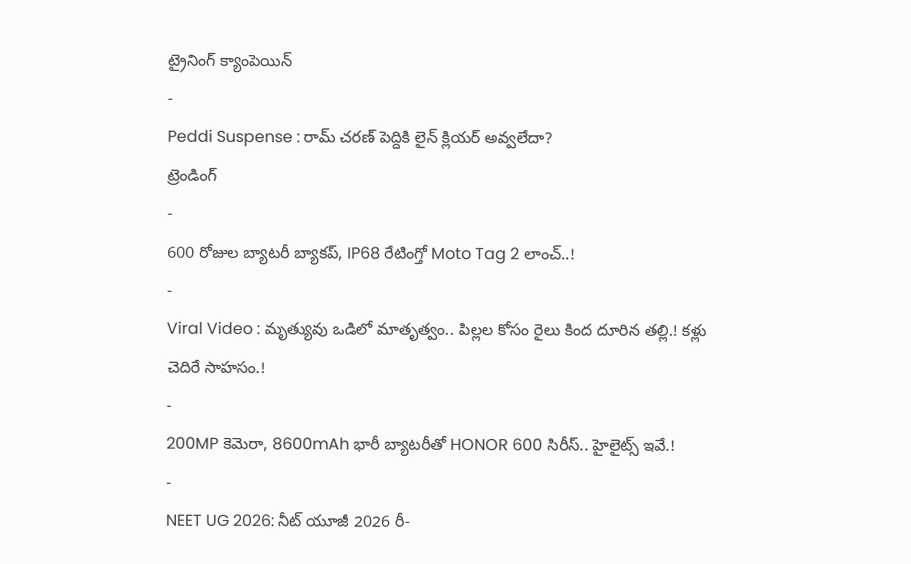ట్రైనింగ్ క్యాంపెయిన్
-
Peddi Suspense : రామ్ చరణ్ పెద్దికి లైన్ క్లియర్ అవ్వలేదా?
ట్రెండింగ్
-
600 రోజుల బ్యాటరీ బ్యాకప్, IP68 రేటింగ్తో Moto Tag 2 లాంచ్..!
-
Viral Video : మృత్యువు ఒడిలో మాతృత్వం.. పిల్లల కోసం రైలు కింద దూరిన తల్లి.! కళ్లు చెదిరే సాహసం.!
-
200MP కెమెరా, 8600mAh భారీ బ్యాటరీతో HONOR 600 సిరీస్.. హైలైట్స్ ఇవే.!
-
NEET UG 2026: నీట్ యూజీ 2026 రీ-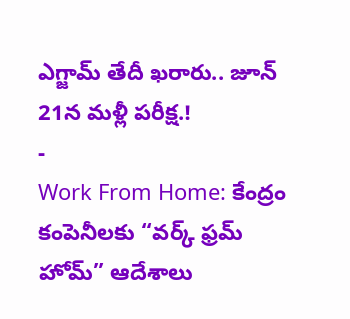ఎగ్జామ్ తేదీ ఖరారు.. జూన్ 21న మళ్లీ పరీక్ష.!
-
Work From Home: కేంద్రం కంపెనీలకు “వర్క్ ఫ్రమ్ హోమ్” ఆదేశాలు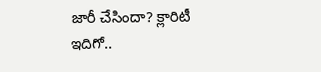జారీ చేసిందా? క్లారిటీ ఇదిగో..